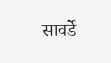सावर्डे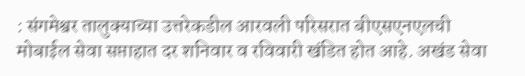: संगमेश्वर तालुक्याच्या उत्तरेकडील आरवली परिसरात बीएसएनएलची मोबाईल सेवा सप्ताहात दर शनिवार व रविवारी खंडित होत आहे. अखंड सेवा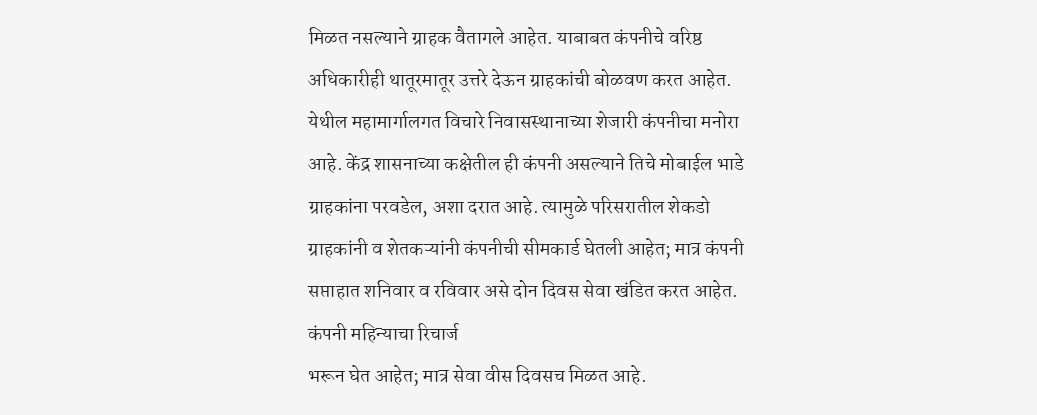मिळत नसल्याने ग्राहक वैतागले आहेत. याबाबत कंपनीचे वरिष्ठ अधिकारीही थातूरमातूर उत्तरे देऊन ग्राहकांची बोळवण करत आहेत.
येथील महामार्गालगत विचारे निवासस्थानाच्या शेजारी कंपनीचा मनोरा आहे. केंद्र शासनाच्या कक्षेतील ही कंपनी असल्याने तिचे मोबाईल भाडे ग्राहकांना परवडेल, अशा दरात आहे. त्यामुळे परिसरातील शेकडो ग्राहकांनी व शेतकऱ्यांनी कंपनीची सीमकार्ड घेतली आहेत; मात्र कंपनी सप्ताहात शनिवार व रविवार असे दोन दिवस सेवा खंडित करत आहेत. कंपनी महिन्याचा रिचार्ज
भरून घेत आहेत; मात्र सेवा वीस दिवसच मिळत आहे.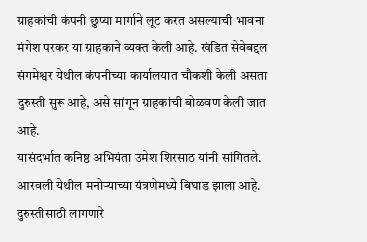ग्राहकांची कंपनी छुप्या मार्गाने लूट करत असल्याची भावना मंगेश परकर या ग्राहकाने व्यक्त केली आहे. खंडित सेवेबद्दल संगमेश्वर येथील कंपनीच्या कार्यालयात चौकशी केली असता दुरुस्ती सुरू आहे, असे सांगून ग्राहकांची बोळवण केली जात आहे.
यासंदर्भात कनिष्ठ अभियंता उमेश शिरसाठ यांनी सांगितले. आरवली येथील मनोऱ्याच्या यंत्रणेमध्ये बिघाड झाला आहे. दुरुस्तीसाठी लागणारे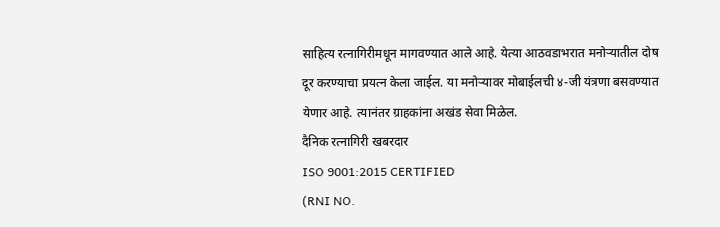साहित्य रत्नागिरीमधून मागवण्यात आले आहे. येत्या आठवडाभरात मनोऱ्यातील दोष दूर करण्याचा प्रयत्न केला जाईल. या मनोऱ्यावर मोबाईलची ४-जी यंत्रणा बसवण्यात येणार आहे. त्यानंतर ग्राहकांना अखंड सेवा मिळेल.
दैनिक रत्नागिरी खबरदार
ISO 9001:2015 CERTIFIED
(RNI NO.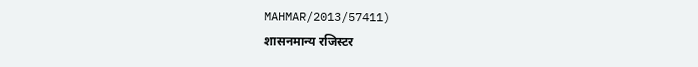MAHMAR/2013/57411)
शासनमान्य रजिस्टर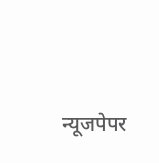न्यूजपेपर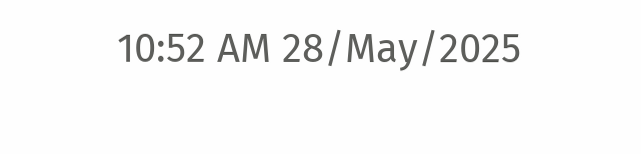10:52 AM 28/May/2025